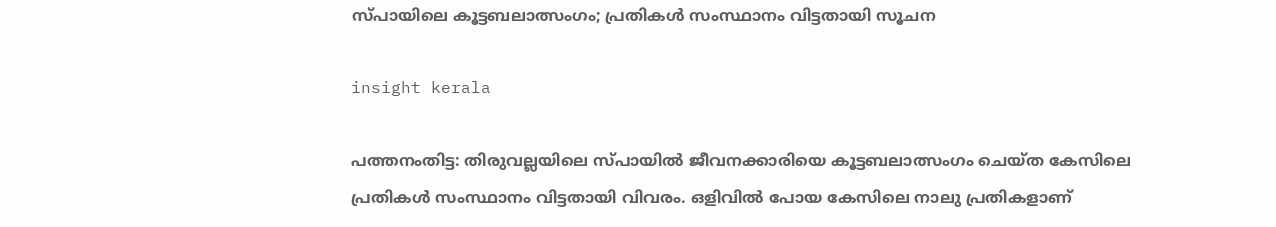സ്പായിലെ കൂട്ടബലാത്സംഗം; പ്രതികൾ സംസ്ഥാനം വിട്ടതായി സൂചന

insight kerala

പത്തനംതിട്ട: തിരുവല്ലയിലെ സ്പായിൽ ജീവനക്കാരിയെ കൂട്ടബലാത്സംഗം ചെയ്ത കേസിലെ പ്രതികൾ സംസ്ഥാനം വിട്ടതായി വിവരം. ഒളിവിൽ പോയ കേസിലെ നാലു പ്രതികളാണ്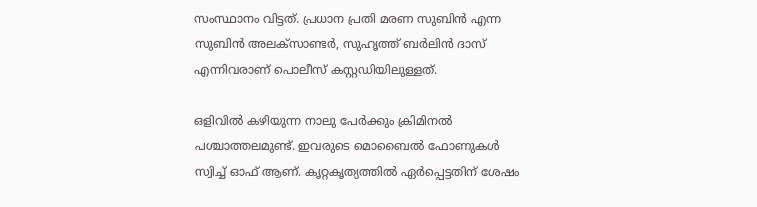സംസ്ഥാനം വിട്ടത്. പ്രധാന പ്രതി മരണ സുബിൻ എന്ന സുബിൻ അലക്സാണ്ടർ, സുഹൃത്ത് ബർലിൻ ദാസ് എന്നിവരാണ് പൊലീസ് കസ്റ്റഡിയിലുള്ളത്.

ഒളിവിൽ കഴിയുന്ന നാലു പേർക്കും ക്രിമിനൽ പശ്ചാത്തലമുണ്ട്. ഇവരുടെ മൊബൈൽ ഫോണുകൾ സ്വിച്ച് ഓഫ് ആണ്. കൃറ്റകൃത്യത്തിൽ ഏർപ്പെട്ടതിന് ശേഷം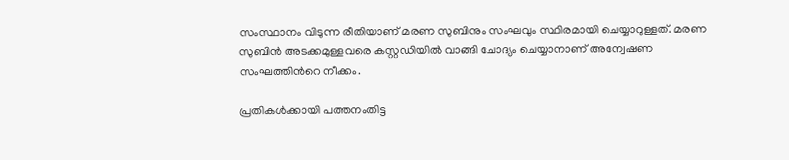സംസ്ഥാനം വിടുന്ന രീതിയാണ് മരണ സുബിനും സംഘവും സ്ഥിരമായി ചെയ്യാറുള്ളത്. മരണ സുബിൻ അടക്കമുള്ളവരെ കസ്റ്റഡിയിൽ വാങ്ങി ചോദ്യം ചെയ്യാനാണ് അന്വേഷണ സംഘത്തിന്‍റെ നീക്കം.

പ്രതികൾക്കായി പത്തനംതിട്ട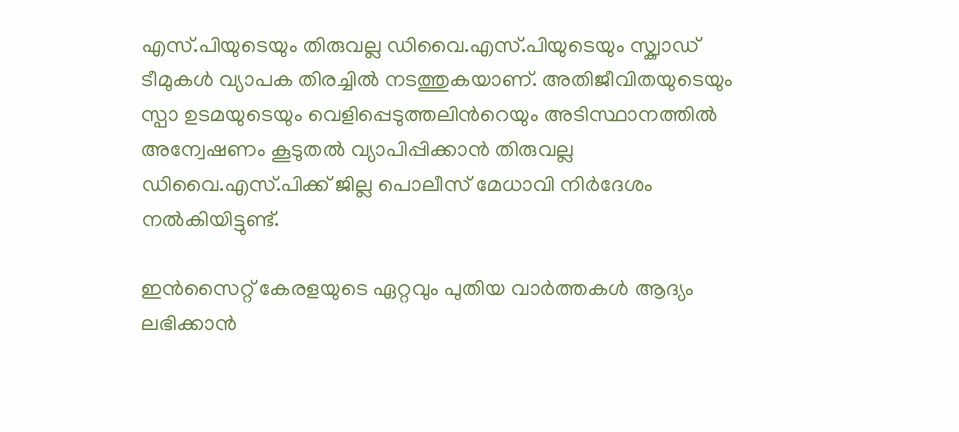എസ്.പിയുടെയും തിരുവല്ല ഡിവൈ.എസ്.പിയുടെയും സ്ക്വാഡ് ടീമുകൾ വ്യാപക തിരച്ചിൽ നടത്തുകയാണ്. അതിജീവിതയുടെയും സ്പാ ഉടമയുടെയും വെളിപ്പെടുത്തലിന്‍റെയും അടിസ്ഥാനത്തിൽ അന്വേഷണം കൂടുതൽ വ്യാപിപ്പിക്കാൻ തിരുവല്ല ഡിവൈ.എസ്.പിക്ക് ജില്ല പൊലീസ് മേധാവി നിർദേശം നൽകിയിട്ടുണ്ട്.

ഇൻസൈറ്റ് കേരളയുടെ ഏറ്റവും പുതിയ വാർത്തകൾ ആദ്യം ലഭിക്കാൻ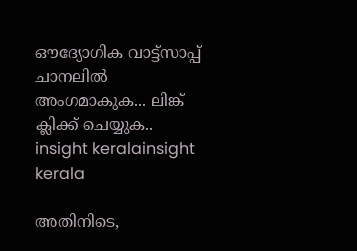ഔദ്യോഗിക വാട്ട്‌സാപ്പ് ചാനലിൽ അംഗമാകുക... ലിങ്ക് ക്ലിക്ക് ചെയ്യുക..
insight keralainsight kerala

അതിനിടെ,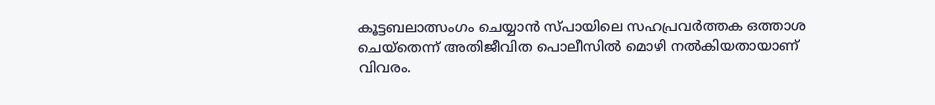കൂട്ടബലാത്സംഗം ചെയ്യാൻ സ്പായിലെ സഹപ്രവർത്തക ഒത്താശ ചെയ്തെന്ന് അതിജീവിത പൊലീസിൽ മൊഴി നൽകിയതായാണ് വിവരം.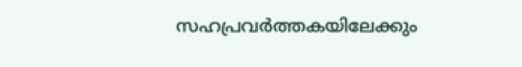സഹപ്രവർത്തകയിലേക്കും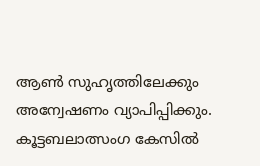ആൺ സുഹൃത്തിലേക്കും അന്വേഷണം വ്യാപിപ്പിക്കും. കൂട്ടബലാത്സംഗ കേസിൽ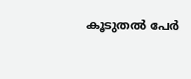കൂടുതൽ പേർ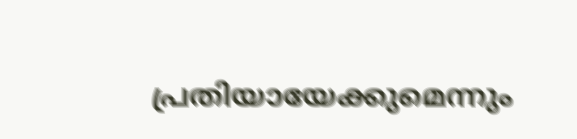പ്രതിയായേക്കുമെന്നും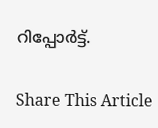റിപ്പോർട്ട്.

Share This Article